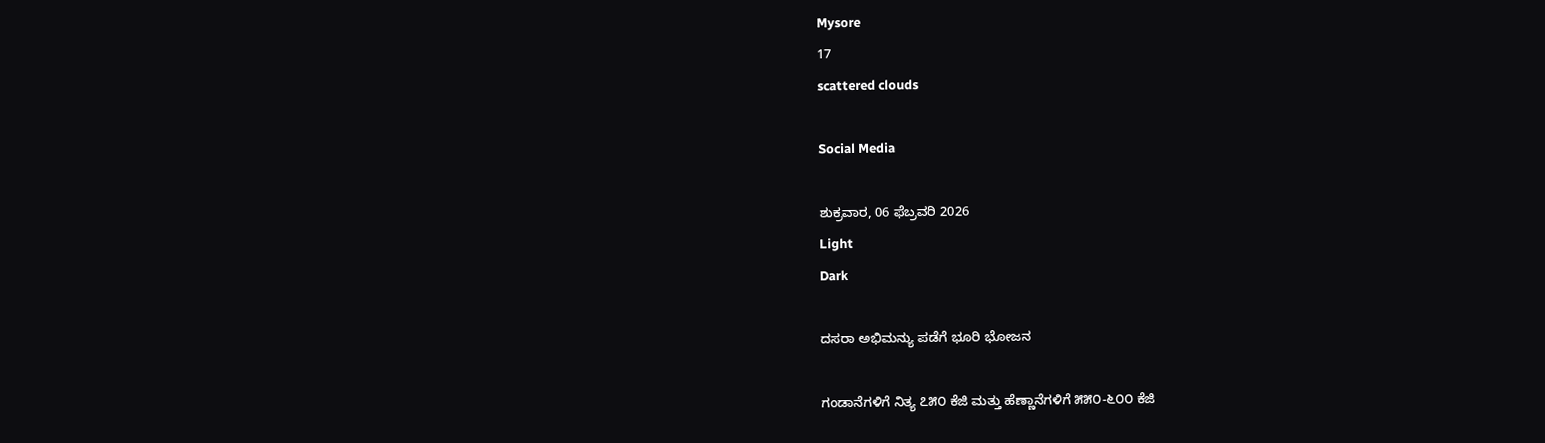Mysore
17
scattered clouds

Social Media

ಶುಕ್ರವಾರ, 06 ಫೆಬ್ರವರಿ 2026
Light
Dark

ದಸರಾ ಅಭಿಮನ್ಯು ಪಡೆಗೆ ಭೂರಿ ಭೋಜನ

ಗಂಡಾನೆಗಳಿಗೆ ನಿತ್ಯ ೭೫೦ ಕೆಜಿ ಮತ್ತು ಹೆಣ್ಣಾನೆಗಳಿಗೆ ೫೫೦-೬೦೦ ಕೆಜಿ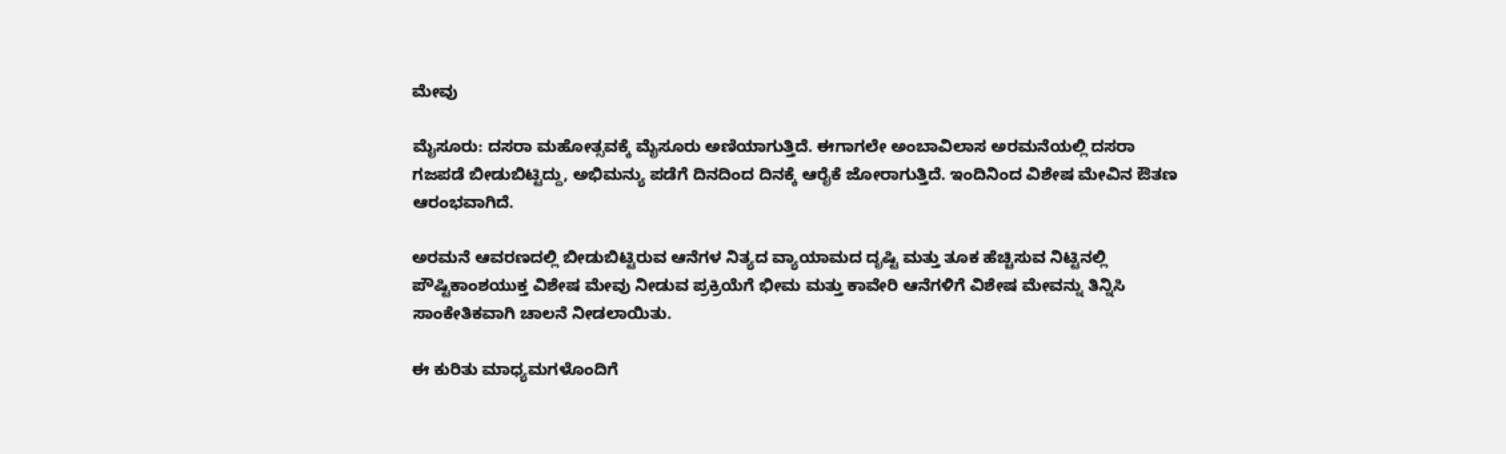ಮೇವು

ಮೈಸೂರು: ದಸರಾ ಮಹೋತ್ಸವಕ್ಕೆ ಮೈಸೂರು ಅಣಿಯಾಗುತ್ತಿದೆ. ಈಗಾಗಲೇ ಅಂಬಾವಿಲಾಸ ಅರಮನೆಯಲ್ಲಿ ದಸರಾ ಗಜಪಡೆ ಬೀಡುಬಿಟ್ಟಿದ್ದು, ಅಭಿಮನ್ಯು ಪಡೆಗೆ ದಿನದಿಂದ ದಿನಕ್ಕೆ ಆರೈಕೆ ಜೋರಾಗುತ್ತಿದೆ. ಇಂದಿನಿಂದ ವಿಶೇಷ ಮೇವಿನ ಔತಣ ಆರಂಭವಾಗಿದೆ.

ಅರಮನೆ ಆವರಣದಲ್ಲಿ ಬೀಡುಬಿಟ್ಟಿರುವ ಆನೆಗಳ ನಿತ್ಯದ ವ್ಯಾಯಾಮದ ದೃಷ್ಟಿ ಮತ್ತು ತೂಕ ಹೆಚ್ಚಿಸುವ ನಿಟ್ಟಿನಲ್ಲಿ ಪೌಷ್ಟಿಕಾಂಶಯುಕ್ತ ವಿಶೇಷ ಮೇವು ನೀಡುವ ಪ್ರಕ್ರಿಯೆಗೆ ಭೀಮ ಮತ್ತು ಕಾವೇರಿ ಆನೆಗಳಿಗೆ ವಿಶೇಷ ಮೇವನ್ನು ತಿನ್ನಿಸಿ ಸಾಂಕೇತಿಕವಾಗಿ ಚಾಲನೆ ನೀಡಲಾಯಿತು.

ಈ ಕುರಿತು ಮಾಧ್ಯಮಗಳೊಂದಿಗೆ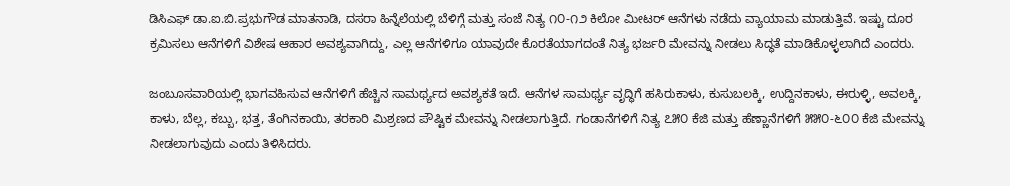ಡಿಸಿಎಫ್‌ ಡಾ.ಐ.ಬಿ.ಪ್ರಭುಗೌಡ ಮಾತನಾಡಿ, ದಸರಾ ಹಿನ್ನೆಲೆಯಲ್ಲಿ ಬೆಳಿಗ್ಗೆ ಮತ್ತು ಸಂಜೆ ನಿತ್ಯ ೧೦-೧೨ ಕಿಲೋ ಮೀಟರ್ ಆನೆಗಳು ನಡೆದು ವ್ಯಾಯಾಮ ಮಾಡುತ್ತಿವೆ. ಇಷ್ಟು ದೂರ ಕ್ರಮಿಸಲು ಆನೆಗಳಿಗೆ ವಿಶೇಷ ಆಹಾರ ಅವಶ್ಯವಾಗಿದ್ದು, ಎಲ್ಲ ಆನೆಗಳಿಗೂ ಯಾವುದೇ ಕೊರತೆಯಾಗದಂತೆ ನಿತ್ಯ ಭರ್ಜರಿ ಮೇವನ್ನು ನೀಡಲು ಸಿದ್ಧತೆ ಮಾಡಿಕೊಳ್ಳಲಾಗಿದೆ ಎಂದರು.

ಜಂಬೂಸವಾರಿಯಲ್ಲಿ ಭಾಗವಹಿಸುವ ಆನೆಗಳಿಗೆ ಹೆಚ್ಚಿನ ಸಾಮರ್ಥ್ಯದ ಅವಶ್ಯಕತೆ ಇದೆ. ಆನೆಗಳ ಸಾಮರ್ಥ್ಯ ವೃದ್ಧಿಗೆ ಹಸಿರುಕಾಳು, ಕುಸುಬಲಕ್ಕಿ, ಉದ್ದಿನಕಾಳು, ಈರುಳ್ಳಿ, ಅವಲಕ್ಕಿ, ಕಾಳು, ಬೆಲ್ಲ, ಕಬ್ಬು, ಭತ್ತ, ತೆಂಗಿನಕಾಯಿ, ತರಕಾರಿ ಮಿಶ್ರಣದ ಪೌಷ್ಟಿಕ ಮೇವನ್ನು ನೀಡಲಾಗುತ್ತಿದೆ. ಗಂಡಾನೆಗಳಿಗೆ ನಿತ್ಯ ೭೫೦ ಕೆಜಿ ಮತ್ತು ಹೆಣ್ಣಾನೆಗಳಿಗೆ ೫೫೦-೬೦೦ ಕೆಜಿ ಮೇವನ್ನು ನೀಡಲಾಗುವುದು ಎಂದು ತಿಳಿಸಿದರು.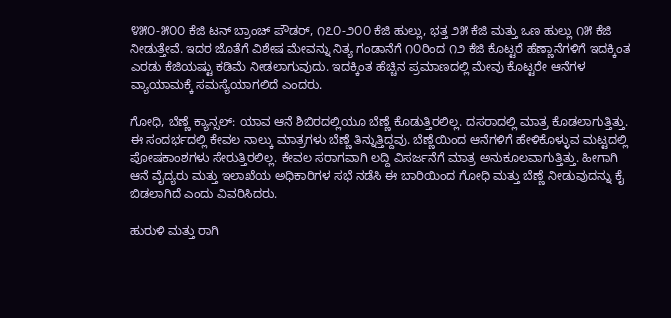೪೫೦-೫೦೦ ಕೆಜಿ ಟನ್ ಬ್ರಾಂಚ್ ಪೌಡರ್, ೧೭೦-೨೦೦ ಕೆಜಿ ಹುಲ್ಲು, ಭತ್ತ ೨೫ ಕೆಜಿ ಮತ್ತು ಒಣ ಹುಲ್ಲು ೧೫ ಕೆಜಿ ನೀಡುತ್ತೇವೆ. ಇದರ ಜೊತೆಗೆ ವಿಶೇಷ ಮೇವನ್ನು ನಿತ್ಯ ಗಂಡಾನೆಗೆ ೧೦ರಿಂದ ೧೨ ಕೆಜಿ ಕೊಟ್ಟರೆ ಹೆಣ್ಣಾನೆಗಳಿಗೆ ಇದಕ್ಕಿಂತ ಎರಡು ಕೆಜಿಯಷ್ಟು ಕಡಿಮೆ ನೀಡಲಾಗುವುದು. ಇದಕ್ಕಿಂತ ಹೆಚ್ಚಿನ ಪ್ರಮಾಣದಲ್ಲಿ ಮೇವು ಕೊಟ್ಟರೇ ಆನೆಗಳ ವ್ಯಾಯಾಮಕ್ಕೆ ಸಮಸ್ಯೆಯಾಗಲಿದೆ ಎಂದರು.

ಗೋಧಿ, ಬೆಣ್ಣೆ ಕ್ಯಾನ್ಸಲ್: ಯಾವ ಆನೆ ಶಿಬಿರದಲ್ಲಿಯೂ ಬೆಣ್ಣೆ ಕೊಡುತ್ತಿರಲಿಲ್ಲ. ದಸರಾದಲ್ಲಿ ಮಾತ್ರ ಕೊಡಲಾಗುತ್ತಿತ್ತು. ಈ ಸಂದರ್ಭದಲ್ಲಿ ಕೇವಲ ನಾಲ್ಕು ಮಾತ್ರಗಳು ಬೆಣ್ಣೆ ತಿನ್ನುತ್ತಿದ್ದವು. ಬೆಣ್ಣೆಯಿಂದ ಆನೆಗಳಿಗೆ ಹೇಳಿಕೊಳ್ಳುವ ಮಟ್ಟದಲ್ಲಿ ಪೋಷಕಾಂಶಗಳು ಸೇರುತ್ತಿರಲಿಲ್ಲ. ಕೇವಲ ಸರಾಗವಾಗಿ ಲದ್ದಿ ವಿಸರ್ಜನೆಗೆ ಮಾತ್ರ ಅನುಕೂಲವಾಗುತ್ತಿತ್ತು. ಹೀಗಾಗಿ ಆನೆ ವೈದ್ಯರು ಮತ್ತು ಇಲಾಖೆಯ ಅಧಿಕಾರಿಗಳ ಸಭೆ ನಡೆಸಿ ಈ ಬಾರಿಯಿಂದ ಗೋಧಿ ಮತ್ತು ಬೆಣ್ಣೆ ನೀಡುವುದನ್ನು ಕೈ ಬಿಡಲಾಗಿದೆ ಎಂದು ವಿವರಿಸಿದರು.

ಹುರುಳಿ ಮತ್ತು ರಾಗಿ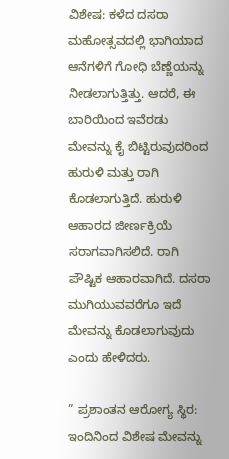ವಿಶೇಷ: ಕಳೆದ ದಸರಾ ಮಹೋತ್ಸವದಲ್ಲಿ ಭಾಗಿಯಾದ ಆನೆಗಳಿಗೆ ಗೋಧಿ ಬೆಣ್ಣೆಯನ್ನು ನೀಡಲಾಗುತ್ತಿತ್ತು. ಆದರೆ, ಈ ಬಾರಿಯಿಂದ ಇವೆರಡು ಮೇವನ್ನು ಕೈ ಬಿಟ್ಟಿರುವುದರಿಂದ ಹುರುಳಿ ಮತ್ತು ರಾಗಿ ಕೊಡಲಾಗುತ್ತಿದೆ. ಹುರುಳಿ ಆಹಾರದ ಜೀರ್ಣಕ್ರಿಯೆ ಸರಾಗವಾಗಿಸಲಿದೆ. ರಾಗಿ ಪೌಷ್ಟಿಕ ಆಹಾರವಾಗಿದೆ. ದಸರಾ ಮುಗಿಯುವವರೆಗೂ ಇದೆ ಮೇವನ್ನು ಕೊಡಲಾಗುವುದು ಎಂದು ಹೇಳಿದರು.

” ಪ್ರಶಾಂತನ ಆರೋಗ್ಯ ಸ್ಥಿರ: ಇಂದಿನಿಂದ ವಿಶೇಷ ಮೇವನ್ನು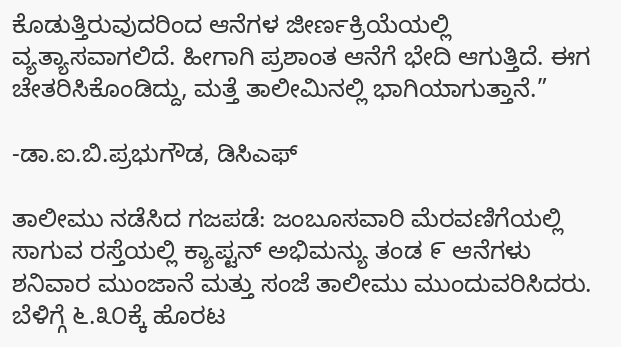ಕೊಡುತ್ತಿರುವುದರಿಂದ ಆನೆಗಳ ಜೀರ್ಣಕ್ರಿಯೆಯಲ್ಲಿ ವ್ಯತ್ಯಾಸವಾಗಲಿದೆ. ಹೀಗಾಗಿ ಪ್ರಶಾಂತ ಆನೆಗೆ ಭೇದಿ ಆಗುತ್ತಿದೆ. ಈಗ ಚೇತರಿಸಿಕೊಂಡಿದ್ದು, ಮತ್ತೆ ತಾಲೀಮಿನಲ್ಲಿ ಭಾಗಿಯಾಗುತ್ತಾನೆ.”

-ಡಾ.ಐ.ಬಿ.ಪ್ರಭುಗೌಡ, ಡಿಸಿಎಫ್‌

ತಾಲೀಮು ನಡೆಸಿದ ಗಜಪಡೆ: ಜಂಬೂಸವಾರಿ ಮೆರವಣಿಗೆಯಲ್ಲಿ ಸಾಗುವ ರಸ್ತೆಯಲ್ಲಿ ಕ್ಯಾಪ್ಟನ್ ಅಭಿಮನ್ಯು ತಂಡ ೯ ಆನೆಗಳು ಶನಿವಾರ ಮುಂಜಾನೆ ಮತ್ತು ಸಂಜೆ ತಾಲೀಮು ಮುಂದುವರಿಸಿದರು. ಬೆಳಿಗ್ಗೆ ೬.೩೦ಕ್ಕೆ ಹೊರಟ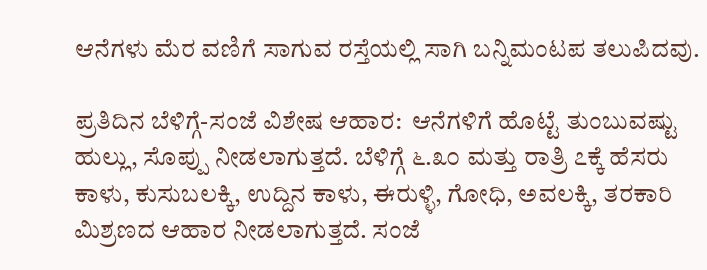ಆನೆಗಳು ಮೆರ ವಣಿಗೆ ಸಾಗುವ ರಸ್ತೆಯಲ್ಲಿ ಸಾಗಿ ಬನ್ನಿಮಂಟಪ ತಲುಪಿದವು.

ಪ್ರತಿದಿನ ಬೆಳಿಗ್ಗೆ-ಸಂಜೆ ವಿಶೇಷ ಆಹಾರ:  ಆನೆಗಳಿಗೆ ಹೊಟ್ಟೆ ತುಂಬುವಷ್ಟು ಹುಲ್ಲು, ಸೊಪ್ಪು ನೀಡಲಾಗುತ್ತದೆ. ಬೆಳಿಗ್ಗೆ ೬.೩೦ ಮತ್ತು ರಾತ್ರಿ ೭ಕ್ಕೆ ಹೆಸರು ಕಾಳು, ಕುಸುಬಲಕ್ಕಿ, ಉದ್ದಿನ ಕಾಳು, ಈರುಳ್ಳಿ, ಗೋಧಿ, ಅವಲಕ್ಕಿ, ತರಕಾರಿ ಮಿಶ್ರಣದ ಆಹಾರ ನೀಡಲಾಗುತ್ತದೆ. ಸಂಜೆ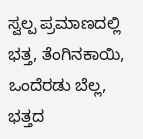ಸ್ವಲ್ಪ ಪ್ರಮಾಣದಲ್ಲಿ ಭತ್ತ, ತೆಂಗಿನಕಾಯಿ, ಒಂದೆರಡು ಬೆಲ್ಲ, ಭತ್ತದ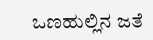ಒಣಹುಲ್ಲಿನ ಜತೆ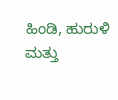ಹಿಂಡಿ, ಹುರುಳಿ ಮತ್ತು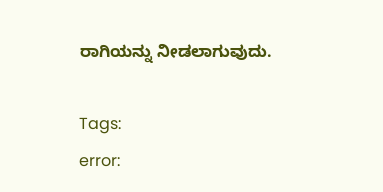ರಾಗಿಯನ್ನು ನೀಡಲಾಗುವುದು.

Tags:
error: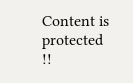Content is protected !!